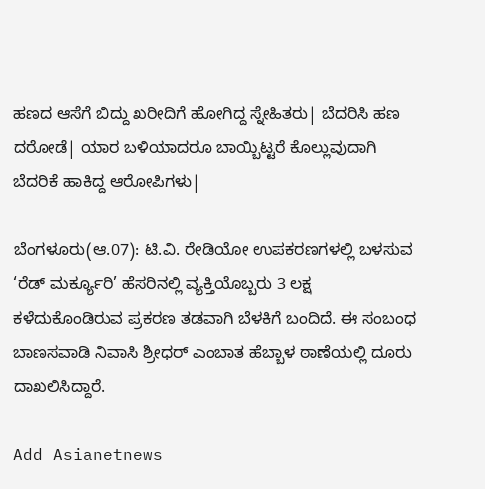ಹಣದ ಆಸೆಗೆ ಬಿದ್ದು ಖರೀದಿಗೆ ಹೋಗಿದ್ದ ಸ್ನೇಹಿತರು| ಬೆದರಿಸಿ ಹಣ ದರೋಡೆ| ಯಾರ ಬಳಿಯಾದರೂ ಬಾಯ್ಬಿಟ್ಟರೆ ಕೊಲ್ಲುವುದಾಗಿ ಬೆದರಿಕೆ ಹಾಕಿದ್ದ ಆರೋಪಿಗಳು|

ಬೆಂಗಳೂರು(ಆ.07): ಟಿ.ವಿ. ರೇಡಿಯೋ ಉಪಕರಣಗಳಲ್ಲಿ ಬಳಸುವ ‘ರೆಡ್‌ ಮರ್ಕ್ಯೂರಿ’ ಹೆಸರಿನಲ್ಲಿ ವ್ಯಕ್ತಿಯೊಬ್ಬರು 3 ಲಕ್ಷ ಕಳೆದುಕೊಂಡಿರುವ ಪ್ರಕರಣ ತಡವಾಗಿ ಬೆಳಕಿಗೆ ಬಂದಿದೆ. ಈ ಸಂಬಂಧ ಬಾಣಸವಾಡಿ ನಿವಾಸಿ ಶ್ರೀಧರ್‌ ಎಂಬಾತ ಹೆಬ್ಬಾಳ ಠಾಣೆಯಲ್ಲಿ ದೂರು ದಾಖಲಿಸಿದ್ದಾರೆ.

Add Asianetnews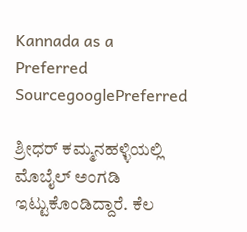Kannada as a Preferred SourcegooglePreferred

ಶ್ರೀಧರ್‌ ಕಮ್ಮನಹಳ್ಳಿಯಲ್ಲಿ ಮೊಬೈಲ್‌ ಅಂಗಡಿ ಇಟ್ಟುಕೊಂಡಿದ್ದಾರೆ. ಕೆಲ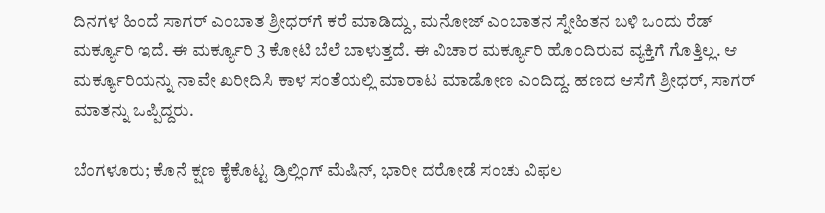ದಿನಗಳ ಹಿಂದೆ ಸಾಗರ್‌ ಎಂಬಾತ ಶ್ರೀಧರ್‌ಗೆ ಕರೆ ಮಾಡಿದ್ದು, ಮನೋಜ್‌ ಎಂಬಾತನ ಸ್ನೇಹಿತನ ಬಳಿ ಒಂದು ರೆಡ್‌ ಮರ್ಕ್ಯೂರಿ ಇದೆ. ಈ ಮರ್ಕ್ಯೂರಿ 3 ಕೋಟಿ ಬೆಲೆ ಬಾಳುತ್ತದೆ. ಈ ವಿಚಾರ ಮರ್ಕ್ಯೂರಿ ಹೊಂದಿರುವ ವ್ಯಕ್ತಿಗೆ ಗೊತ್ತಿಲ್ಲ. ಆ ಮರ್ಕ್ಯೂರಿಯನ್ನು ನಾವೇ ಖರೀದಿಸಿ ಕಾಳ ಸಂತೆಯಲ್ಲಿ ಮಾರಾಟ ಮಾಡೋಣ ಎಂದಿದ್ದ. ಹಣದ ಆಸೆಗೆ ಶ್ರೀಧರ್‌, ಸಾಗರ್‌ ಮಾತನ್ನು ಒಪ್ಪಿದ್ದರು.

ಬೆಂಗಳೂರು; ಕೊನೆ ಕ್ಷಣ ಕೈಕೊಟ್ಟ ಡ್ರಿಲ್ಲಿಂಗ್ ಮೆಷಿನ್, ಭಾರೀ ದರೋಡೆ ಸಂಚು ವಿಫಲ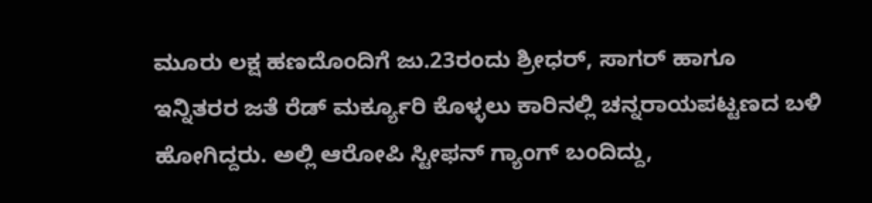ಮೂರು ಲಕ್ಷ ಹಣದೊಂದಿಗೆ ಜು.23ರಂದು ಶ್ರೀಧರ್‌, ಸಾಗರ್‌ ಹಾಗೂ ಇನ್ನಿತರರ ಜತೆ ರೆಡ್‌ ಮರ್ಕ್ಯೂರಿ ಕೊಳ್ಳಲು ಕಾರಿನಲ್ಲಿ ಚನ್ನರಾಯಪಟ್ಟಣದ ಬಳಿ ಹೋಗಿದ್ದರು. ಅಲ್ಲಿ ಆರೋಪಿ ಸ್ಟೀಫನ್‌ ಗ್ಯಾಂಗ್‌ ಬಂದಿದ್ದು,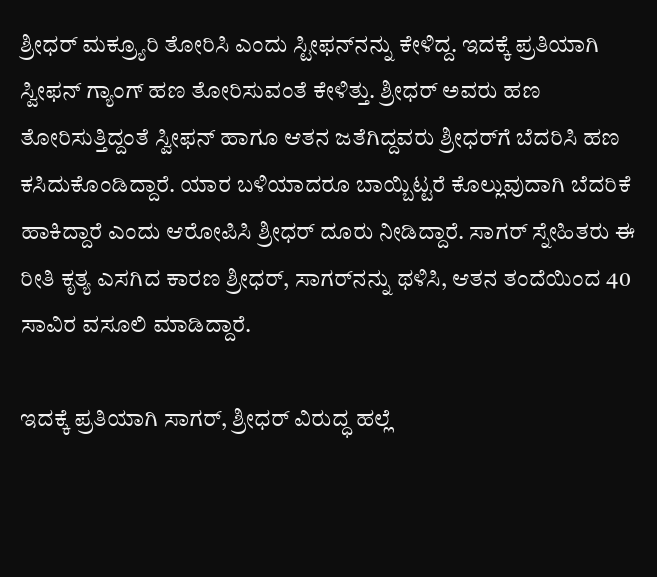ಶ್ರೀಧರ್‌ ಮಕ್ರ್ಯೂರಿ ತೋರಿಸಿ ಎಂದು ಸ್ಟೀಫನ್‌ನನ್ನು ಕೇಳಿದ್ದ. ಇದಕ್ಕೆ ಪ್ರತಿಯಾಗಿ ಸ್ವೀಫನ್‌ ಗ್ಯಾಂಗ್‌ ಹಣ ತೋರಿಸುವಂತೆ ಕೇಳಿತ್ತು. ಶ್ರೀಧರ್‌ ಅವರು ಹಣ ತೋರಿಸುತ್ತಿದ್ದಂತೆ ಸ್ವೀಫನ್‌ ಹಾಗೂ ಆತನ ಜತೆಗಿದ್ದವರು ಶ್ರೀಧರ್‌ಗೆ ಬೆದರಿಸಿ ಹಣ ಕಸಿದುಕೊಂಡಿದ್ದಾರೆ. ಯಾರ ಬಳಿಯಾದರೂ ಬಾಯ್ಬಿಟ್ಟರೆ ಕೊಲ್ಲುವುದಾಗಿ ಬೆದರಿಕೆ ಹಾಕಿದ್ದಾರೆ ಎಂದು ಆರೋಪಿಸಿ ಶ್ರೀಧರ್‌ ದೂರು ನೀಡಿದ್ದಾರೆ. ಸಾಗರ್‌ ಸ್ನೇಹಿತರು ಈ ರೀತಿ ಕೃತ್ಯ ಎಸಗಿದ ಕಾರಣ ಶ್ರೀಧರ್‌, ಸಾಗರ್‌ನನ್ನು ಥಳಿಸಿ, ಆತನ ತಂದೆಯಿಂದ 40 ಸಾವಿರ ವಸೂಲಿ ಮಾಡಿದ್ದಾರೆ.

ಇದಕ್ಕೆ ಪ್ರತಿಯಾಗಿ ಸಾಗರ್‌, ಶ್ರೀಧರ್‌ ವಿರುದ್ಧ ಹಲ್ಲೆ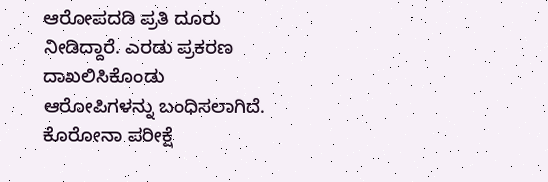ಆರೋಪದಡಿ ಪ್ರತಿ ದೂರು ನೀಡಿದ್ದಾರೆ. ಎರಡು ಪ್ರಕರಣ ದಾಖಲಿಸಿಕೊಂಡು ಆರೋಪಿಗಳನ್ನು ಬಂಧಿಸಲಾಗಿದೆ. ಕೊರೋನಾ ಪರೀಕ್ಷೆ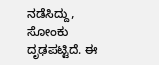ನಡೆಸಿದ್ದು, ಸೋಂಕು ದೃಢಪಟ್ಟಿದೆ. ಈ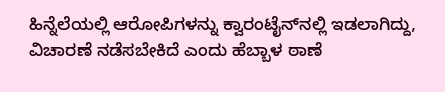ಹಿನ್ನೆಲೆಯಲ್ಲಿ ಆರೋಪಿಗಳನ್ನು ಕ್ವಾರಂಟೈನ್‌ನಲ್ಲಿ ಇಡಲಾಗಿದ್ದು, ವಿಚಾರಣೆ ನಡೆಸಬೇಕಿದೆ ಎಂದು ಹೆಬ್ಬಾಳ ಠಾಣೆ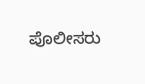ಪೊಲೀಸರು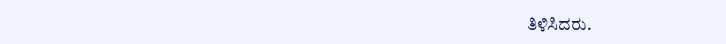ತಿಳಿಸಿದರು.